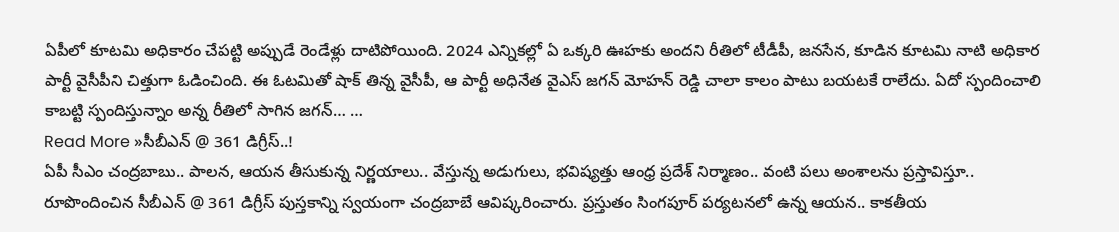ఏపీలో కూటమి అధికారం చేపట్టి అప్పుడే రెండేళ్లు దాటిపోయింది. 2024 ఎన్నికల్లో ఏ ఒక్కరి ఊహకు అందని రీతిలో టీడీపీ, జనసేన, కూడిన కూటమి నాటి అధికార పార్టీ వైసీపీని చిత్తుగా ఓడించింది. ఈ ఓటమితో షాక్ తిన్న వైసీపీ, ఆ పార్టీ అధినేత వైఎస్ జగన్ మోహన్ రెడ్డి చాలా కాలం పాటు బయటకే రాలేదు. ఏదో స్పందించాలి కాబట్టి స్పందిస్తున్నాం అన్న రీతిలో సాగిన జగన్… …
Read More »సీబీఎన్ @ 361 డిగ్రీస్..!
ఏపీ సీఎం చంద్రబాబు.. పాలన, ఆయన తీసుకున్న నిర్ణయాలు.. వేస్తున్న అడుగులు, భవిష్యత్తు ఆంధ్ర ప్రదేశ్ నిర్మాణం.. వంటి పలు అంశాలను ప్రస్తావిస్తూ.. రూపొందించిన సీబీఎన్ @ 361 డిగ్రీస్ పుస్తకాన్ని స్వయంగా చంద్రబాబే ఆవిష్కరించారు. ప్రస్తుతం సింగపూర్ పర్యటనలో ఉన్న ఆయన.. కాకతీయ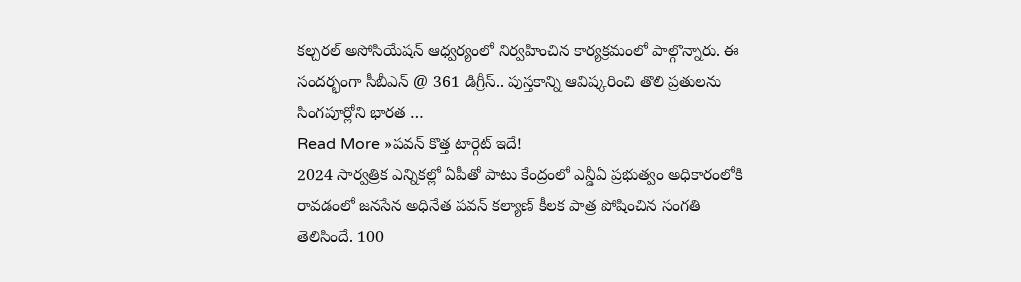కల్చరల్ అసోసియేషన్ ఆధ్వర్యంలో నిర్వహించిన కార్యక్రమంలో పాల్గొన్నారు. ఈ సందర్భంగా సీబీఎన్ @ 361 డిగ్రీస్.. పుస్తకాన్ని ఆవిష్కరించి తొలి ప్రతులను సింగపూర్లోని భారత …
Read More »పవన్ కొత్త టార్గెట్ ఇదే!
2024 సార్వత్రిక ఎన్నికల్లో ఏపీతో పాటు కేంద్రంలో ఎన్డీఏ ప్రభుత్వం అధికారంలోకి రావడంలో జనసేన అధినేత పవన్ కల్యాణ్ కీలక పాత్ర పోషించిన సంగతి తెలిసిందే. 100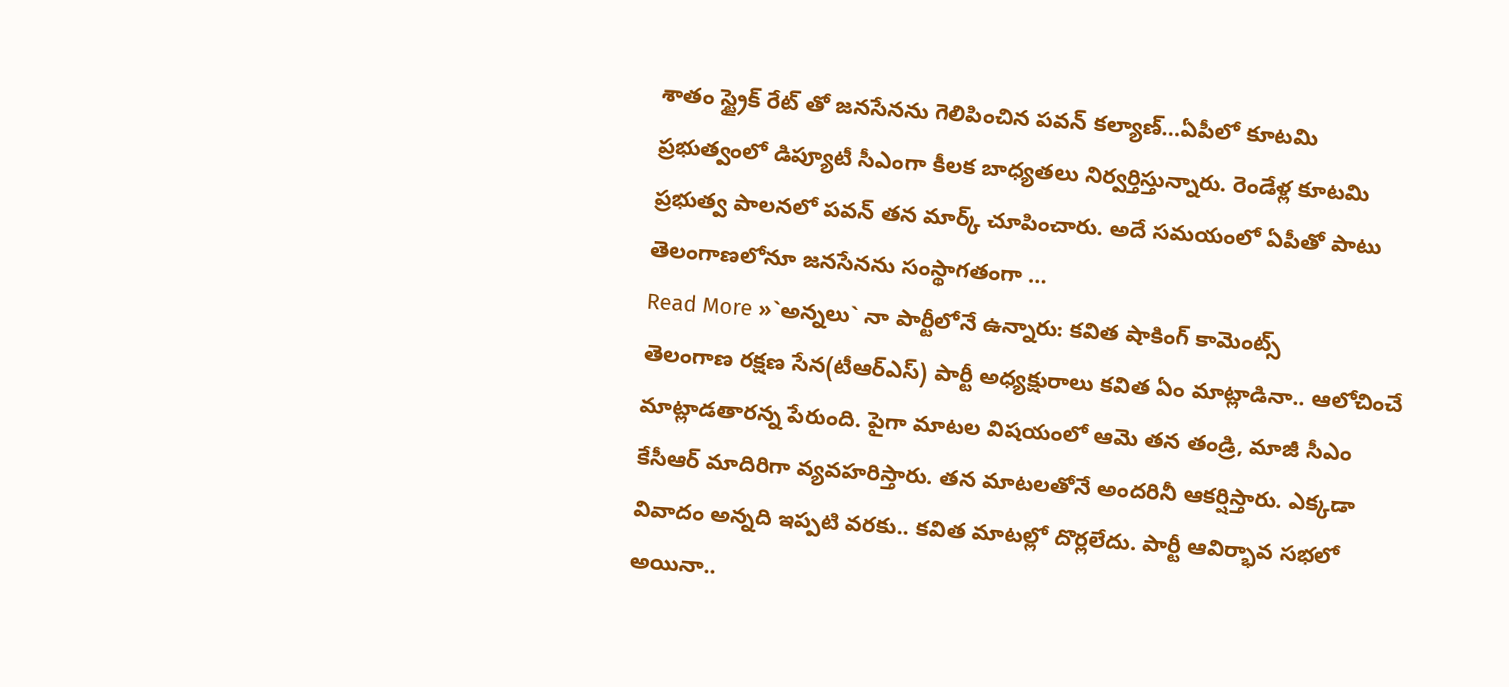శాతం స్ట్రైక్ రేట్ తో జనసేనను గెలిపించిన పవన్ కల్యాణ్…ఏపీలో కూటమి ప్రభుత్వంలో డిప్యూటీ సీఎంగా కీలక బాధ్యతలు నిర్వర్తిస్తున్నారు. రెండేళ్ల కూటమి ప్రభుత్వ పాలనలో పవన్ తన మార్క్ చూపించారు. అదే సమయంలో ఏపీతో పాటు తెలంగాణలోనూ జనసేనను సంస్థాగతంగా …
Read More »`అన్నలు` నా పార్టీలోనే ఉన్నారు: కవిత షాకింగ్ కామెంట్స్
తెలంగాణ రక్షణ సేన(టీఆర్ఎస్) పార్టీ అధ్యక్షురాలు కవిత ఏం మాట్లాడినా.. ఆలోచించే మాట్లాడతారన్న పేరుంది. పైగా మాటల విషయంలో ఆమె తన తండ్రి, మాజీ సీఎం కేసీఆర్ మాదిరిగా వ్యవహరిస్తారు. తన మాటలతోనే అందరినీ ఆకర్షిస్తారు. ఎక్కడా వివాదం అన్నది ఇప్పటి వరకు.. కవిత మాటల్లో దొర్లలేదు. పార్టీ ఆవిర్భావ సభలో అయినా..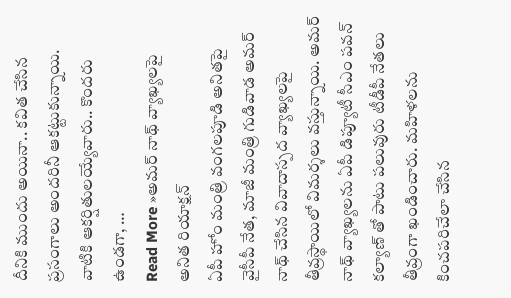దీనికి ముందు అయినా.. కవిత చేసిన ప్రసంగాలు అందరినీ ఆకట్టుకున్నాయి. వాటికి ఆకర్షితులయ్యేవారు.. కొందరు ఉండగా, …
Read More »అమర్ నాథ్ వ్యాఖ్యలపై అనిత రియాక్షన్
ఏపీ హోం మంత్రి వంగలపూడి అనితపై వైసీపీ నేత, మాజీ మంత్రి గుడివాడ అమర్ నాథ్ చేసిన వివాదాస్పద వ్యాఖ్యలపై తీవ్రస్థాయిలో విమర్శలు వస్తున్నాయి. అమర్ నాథ్ వ్యాఖ్యలను ఏపీ డిప్యూటీ సీఎం పవన్ కల్యాణ్ తో పాటు పలువురు టీడీపీ నేతలు తీవ్రంగా ఖండించారు. మహిళలను కించపరిచేలా చేసిన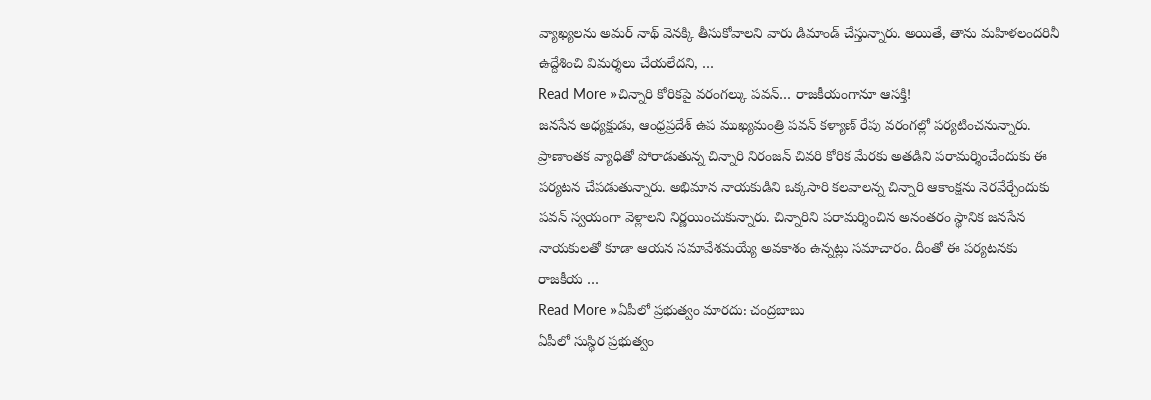వ్యాఖ్యలను అమర్ నాథ్ వెనక్కి తీసుకోవాలని వారు డిమాండ్ చేస్తున్నారు. అయితే, తాను మహిళలందరినీ ఉద్దేశించి విమర్శలు చేయలేదని, …
Read More »చిన్నారి కోరికపై వరంగల్కు పవన్… రాజకీయంగానూ ఆసక్తి!
జనసేన అధ్యక్షుడు, ఆంధ్రప్రదేశ్ ఉప ముఖ్యమంత్రి పవన్ కళ్యాణ్ రేపు వరంగల్లో పర్యటించనున్నారు. ప్రాణాంతక వ్యాధితో పోరాడుతున్న చిన్నారి నిరంజన్ చివరి కోరిక మేరకు అతడిని పరామర్శించేందుకు ఈ పర్యటన చేపడుతున్నారు. అభిమాన నాయకుడిని ఒక్కసారి కలవాలన్న చిన్నారి ఆకాంక్షను నెరవేర్చేందుకు పవన్ స్వయంగా వెళ్లాలని నిర్ణయించుకున్నారు. చిన్నారిని పరామర్శించిన అనంతరం స్థానిక జనసేన నాయకులతో కూడా ఆయన సమావేశమయ్యే అవకాశం ఉన్నట్లు సమాచారం. దీంతో ఈ పర్యటనకు రాజకీయ …
Read More »ఏపీలో ప్రభుత్వం మారదు: చంద్రబాబు
ఏపీలో సుస్థిర ప్రభుత్వం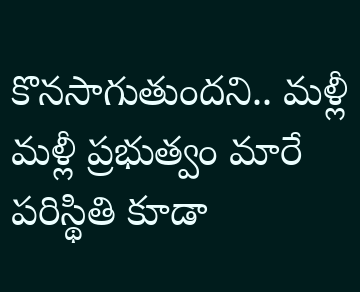కొనసాగుతుందని.. మళ్లీ మళ్లీ ప్రభుత్వం మారే పరిస్థితి కూడా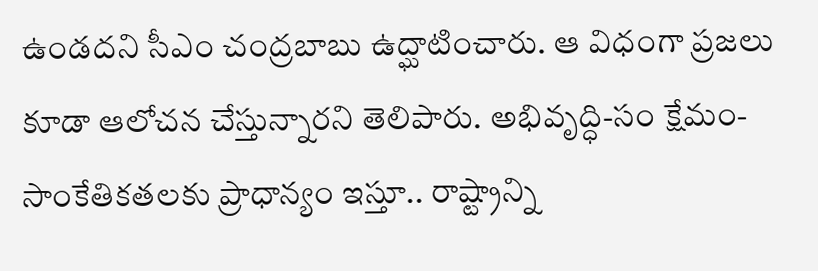ఉండదని సీఎం చంద్రబాబు ఉద్ఘాటించారు. ఆ విధంగా ప్రజలు కూడా ఆలోచన చేస్తున్నారని తెలిపారు. అభివృద్ధి-సం క్షేమం-సాంకేతికతలకు ప్రాధాన్యం ఇస్తూ.. రాష్ట్రాన్ని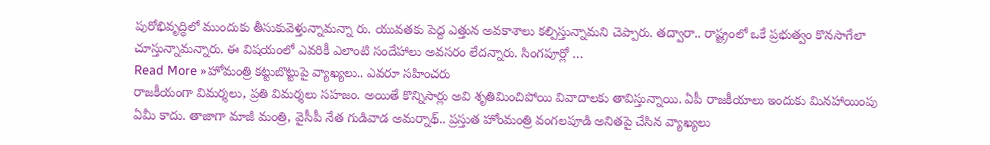పురోభివృద్ధిలో ముందుకు తీసుకువెళ్తున్నామన్నా రు. యువతకు పెద్ద ఎత్తున అవకాశాలు కల్పిస్తున్నామని చెప్పారు. తద్వారా.. రాష్ట్రంలో ఒకే ప్రభుత్వం కొనసాగేలా చూస్తున్నామన్నారు. ఈ విషయంలో ఎవరికీ ఎలాంటి సందేహాలు అవసరం లేదన్నారు. సింగపూర్లో …
Read More »హోమంత్రి కట్టుబొట్టుపై వ్యాఖ్యలు.. ఎవరూ సహించరు
రాజకీయంగా విమర్శలు, ప్రతి విమర్శలు సహజం. అయితే కొన్నిసార్లు అవి శృతిమించిపోయి వివాదాలకు తావిస్తున్నాయి. ఏపీ రాజకీయాలు ఇందుకు మినహాయింపు ఏమీ కాదు. తాజాగా మాజీ మంత్రి, వైసీపీ నేత గుడివాడ అమర్నాథ్.. ప్రస్తుత హోంమంత్రి వంగలపూడి అనితపై చేసిన వ్యాఖ్యలు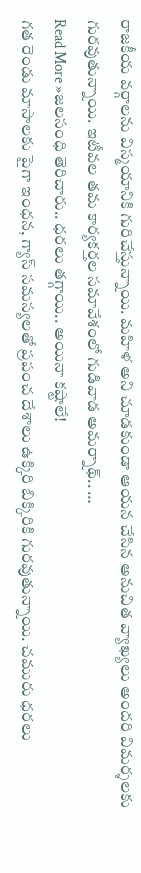రాజకీయ వర్గాలను విస్మయానికి గురిచేస్తున్నాయి. మహిళ అని చూడకుండా ఆయన చేసిన అనుచిత వ్యాఖ్యలు అందరి విమర్శలకు గురవుతున్నాయి. ఇటీవల తమ కార్యకర్తల సమావేశంలో గుడివాడ అమర్నాథ్.. …
Read More »జలసంధి తెరిచారు.. ధరలు తగ్గాయి.. అయినా కష్టాలే!
గత రెండు మాసాలకు పైగా ఇంధన, గ్యాస్ సమస్యలతో ప్రపంచ దేశాలు ఉక్కిరి బిక్కిరికి గురవుతున్నాయి. చమురు ధరలు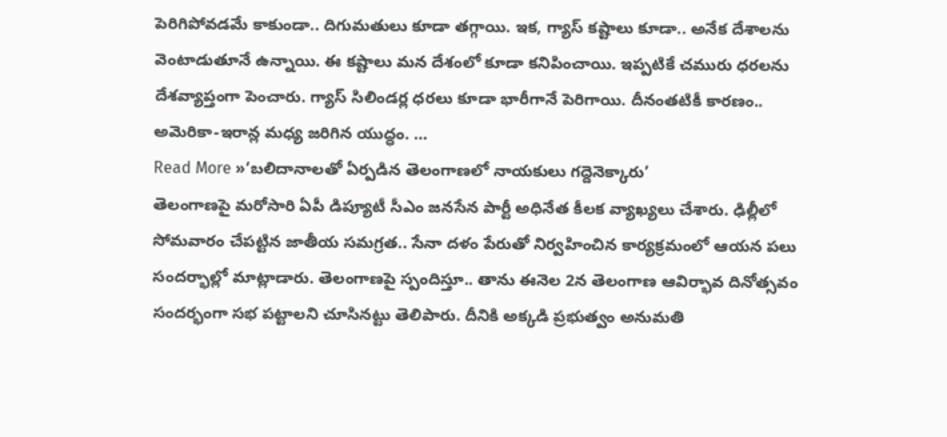పెరిగిపోవడమే కాకుండా.. దిగుమతులు కూడా తగ్గాయి. ఇక, గ్యాస్ కష్టాలు కూడా.. అనేక దేశాలను వెంటాడుతూనే ఉన్నాయి. ఈ కష్టాలు మన దేశంలో కూడా కనిపించాయి. ఇప్పటికే చమురు ధరలను దేశవ్యాప్తంగా పెంచారు. గ్యాస్ సిలిండర్ల ధరలు కూడా భారీగానే పెరిగాయి. దీనంతటికీ కారణం.. అమెరికా-ఇరాన్ల మధ్య జరిగిన యుద్ధం. …
Read More »‘బలిదానాలతో ఏర్పడిన తెలంగాణలో నాయకులు గద్దెనెక్కారు’
తెలంగాణపై మరోసారి ఏపీ డిప్యూటీ సీఎం జనసేన పార్టీ అధినేత కీలక వ్యాఖ్యలు చేశారు. ఢిల్లీలో సోమవారం చేపట్టిన జాతీయ సమగ్రత.. సేనా దళం పేరుతో నిర్వహించిన కార్యక్రమంలో ఆయన పలు సందర్భాల్లో మాట్లాడారు. తెలంగాణపై స్పందిస్తూ.. తాను ఈనెల 2న తెలంగాణ ఆవిర్భావ దినోత్సవం సందర్భంగా సభ పట్టాలని చూసినట్టు తెలిపారు. దీనికి అక్కడి ప్రభుత్వం అనుమతి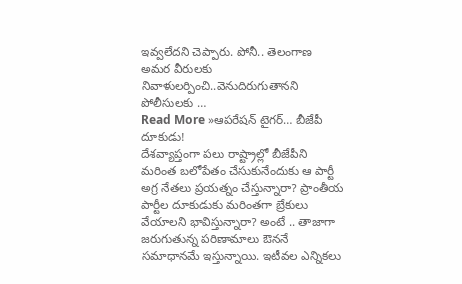ఇవ్వలేదని చెప్పారు. పోనీ.. తెలంగాణ అమర వీరులకు నివాళులర్పించి..వెనుదిరుగుతానని పోలీసులకు …
Read More »ఆపరేషన్ టైగర్… బీజేపీ దూకుడు!
దేశవ్యాప్తంగా పలు రాష్ట్రాల్లో బీజేపీని మరింత బలోపేతం చేసుకునేందుకు ఆ పార్టీ అగ్ర నేతలు ప్రయత్నం చేస్తున్నారా? ప్రాంతీయ పార్టీల దూకుడుకు మరింతగా బ్రేకులు వేయాలని భావిస్తున్నారా? అంటే .. తాజాగా జరుగుతున్న పరిణామాలు ఔననే సమాధానమే ఇస్తున్నాయి. ఇటీవల ఎన్నికలు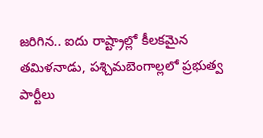జరిగిన.. ఐదు రాష్ట్రాల్లో కీలకమైన తమిళనాడు, పశ్చిమబెంగాల్లలో ప్రభుత్వ పార్టీలు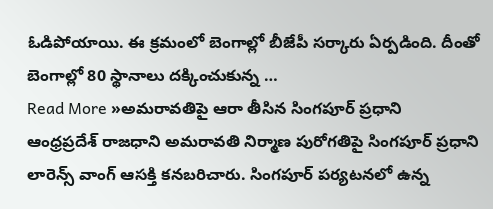ఓడిపోయాయి. ఈ క్రమంలో బెంగాల్లో బీజేపీ సర్కారు ఏర్పడింది. దీంతో బెంగాల్లో 80 స్థానాలు దక్కించుకున్న …
Read More »అమరావతిపై ఆరా తీసిన సింగపూర్ ప్రధాని
ఆంధ్రప్రదేశ్ రాజధాని అమరావతి నిర్మాణ పురోగతిపై సింగపూర్ ప్రధాని లారెన్స్ వాంగ్ ఆసక్తి కనబరిచారు. సింగపూర్ పర్యటనలో ఉన్న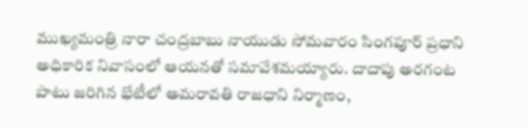ముఖ్యమంత్రి నారా చంద్రబాబు నాయుడు సోమవారం సింగపూర్ ప్రధాని అధికారిక నివాసంలో ఆయనతో సమావేశమయ్యారు. దాదాపు అరగంట పాటు జరిగిన భేటీలో అమరావతి రాజధాని నిర్మాణం,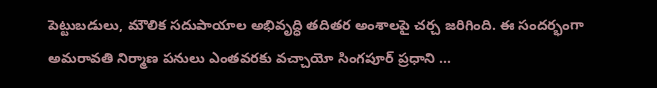పెట్టుబడులు, మౌలిక సదుపాయాల అభివృద్ధి తదితర అంశాలపై చర్చ జరిగింది. ఈ సందర్భంగా అమరావతి నిర్మాణ పనులు ఎంతవరకు వచ్చాయో సింగపూర్ ప్రధాని …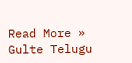Read More »
Gulte Telugu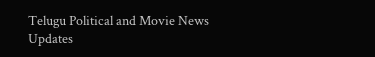Telugu Political and Movie News Updates